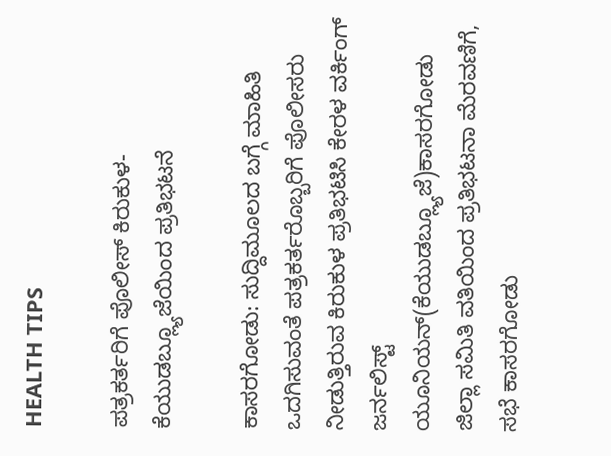HEALTH TIPS

ಪತ್ರಕರ್ತರಿಗೆ ಪೊಲೀಸ್ ಕಿರುಕುಳ-ಕೆಯುಡಬ್ಲ್ಯೂಜೆಯಿಂದ ಪ್ರತಿಭಟನೆ

ಕಾಸರಗೋಡು: ಸುದ್ದಿಮೂಲದ ಬಗ್ಗೆ ಮಾಹಿತಿ ಒದಗಿಸುವಂತೆ ಪತ್ರಕರ್ತರೊಬ್ಬರಿಗೆ ಪೊಲೀಸರು ನೀಡುತ್ತಿರುವ ಕಿರುಕುಳ ಪ್ರತಿಭಟಿಸಿ ಕೇರಳ ವರ್ಕಿಂಗ್ ಜರ್ನಲಿಸ್ಟ್ ಯೂನಿಯನ್(ಕೆಯುಡಬ್ಲ್ಯೂಜೆ)ಕಾಸರಗೋಡು ಜಿಲ್ಲಾ ಸಮಿತಿ ವತಿಯಿಂದ ಪ್ರತಿಭಟನಾ ಮೆರವಣಿಗೆ, ಸಭೆ ಕಾಸರಗೋಡು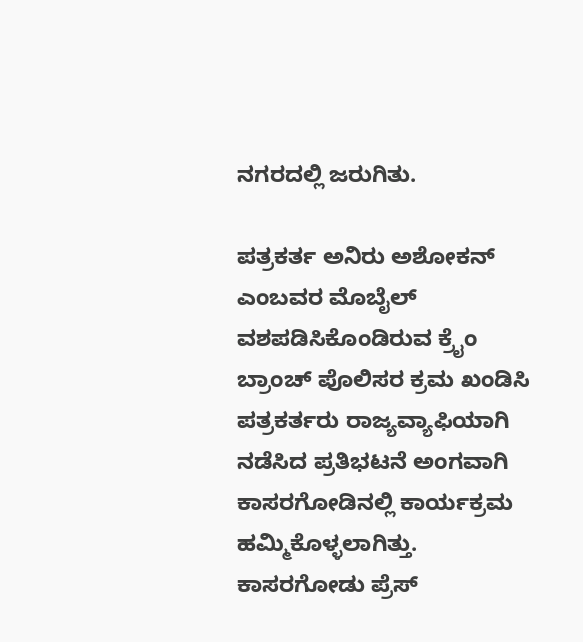ನಗರದಲ್ಲಿ ಜರುಗಿತು.

ಪತ್ರಕರ್ತ ಅನಿರು ಅಶೋಕನ್ ಎಂಬವರ ಮೊಬೈಲ್ ವಶಪಡಿಸಿಕೊಂಡಿರುವ ಕ್ರೈಂ ಬ್ರಾಂಚ್ ಪೊಲಿಸರ ಕ್ರಮ ಖಂಡಿಸಿ ಪತ್ರಕರ್ತರು ರಾಜ್ಯವ್ಯಾಫಿಯಾಗಿ ನಡೆಸಿದ ಪ್ರತಿಭಟನೆ ಅಂಗವಾಗಿ ಕಾಸರಗೋಡಿನಲ್ಲಿ ಕಾರ್ಯಕ್ರಮ ಹಮ್ಮಿಕೊಳ್ಳಲಾಗಿತ್ತು.  ಕಾಸರಗೋಡು ಪ್ರೆಸ್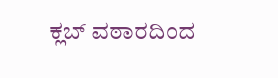ಕ್ಲಬ್ ವಠಾರದಿಂದ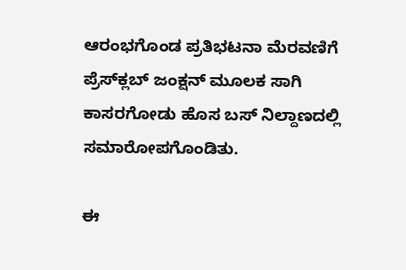ಆರಂಭಗೊಂಡ ಪ್ರತಿಭಟನಾ ಮೆರವಣಿಗೆ ಪ್ರೆಸ್‍ಕ್ಲಬ್ ಜಂಕ್ಷನ್ ಮೂಲಕ ಸಾಗಿ ಕಾಸರಗೋಡು ಹೊಸ ಬಸ್ ನಿಲ್ದಾಣದಲ್ಲಿ ಸಮಾರೋಪಗೊಂಡಿತು.

ಈ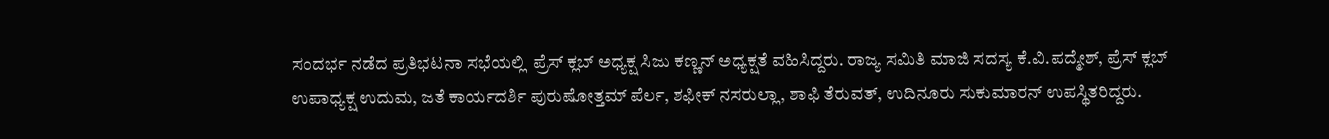ಸಂದರ್ಭ ನಡೆದ ಪ್ರತಿಭಟನಾ ಸಭೆಯಲ್ಲಿ  ಪ್ರೆಸ್ ಕ್ಲಬ್ ಅಧ್ಯಕ್ಷ ಸಿಜು ಕಣ್ಣನ್ ಅಧ್ಯಕ್ಷತೆ ವಹಿಸಿದ್ದರು. ರಾಜ್ಯ ಸಮಿತಿ ಮಾಜಿ ಸದಸ್ಯ ಕೆ.ವಿ.ಪದ್ಮೇಶ್, ಪ್ರೆಸ್ ಕ್ಲಬ್ ಉಪಾಧ್ಯಕ್ಷ ಉದುಮ, ಜತೆ ಕಾರ್ಯದರ್ಶಿ ಪುರುಷೋತ್ತಮ್ ಪೆರ್ಲ, ಶಫೀಕ್ ನಸರುಲ್ಲಾ, ಶಾಫಿ ತೆರುವತ್, ಉದಿನೂರು ಸುಕುಮಾರನ್ ಉಪಸ್ಥಿತರಿದ್ದರು.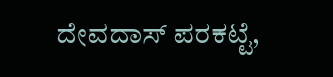ದೇವದಾಸ್ ಪರಕಟ್ಟೆ,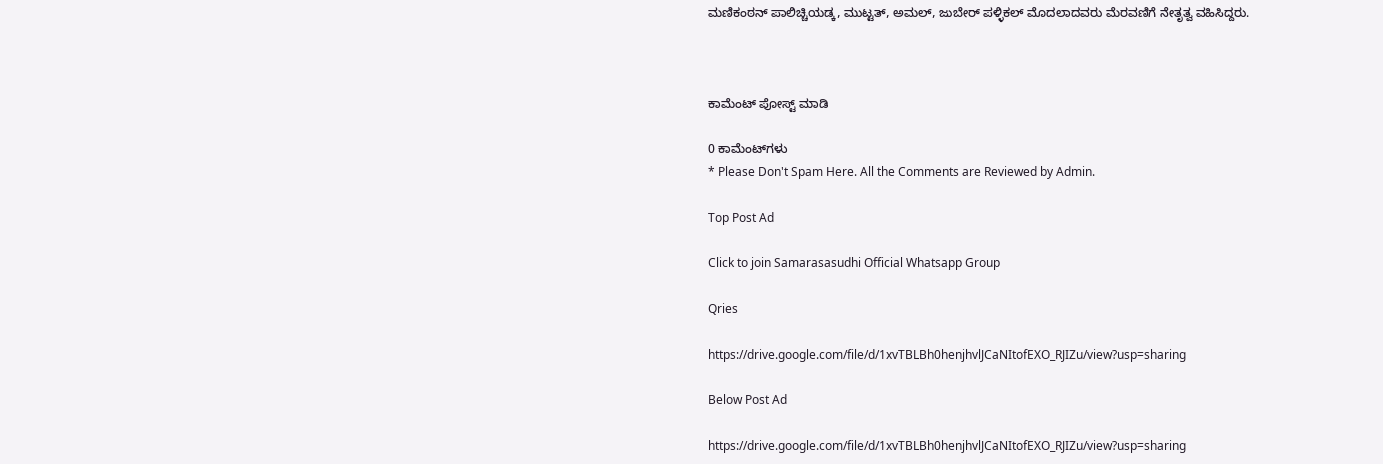ಮಣಿಕಂಠನ್ ಪಾಲಿಚ್ಚಿಯಡ್ಕ, ಮುಟ್ಟತ್, ಅಮಲ್, ಜುಬೇರ್ ಪಳ್ಳಿಕಲ್ ಮೊದಲಾದವರು ಮೆರವಣಿಗೆ ನೇತೃತ್ವ ವಹಿಸಿದ್ದರು.



ಕಾಮೆಂಟ್‌‌ ಪೋಸ್ಟ್‌ ಮಾಡಿ

0 ಕಾಮೆಂಟ್‌ಗಳು
* Please Don't Spam Here. All the Comments are Reviewed by Admin.

Top Post Ad

Click to join Samarasasudhi Official Whatsapp Group

Qries

https://drive.google.com/file/d/1xvTBLBh0henjhvlJCaNItofEXO_RJIZu/view?usp=sharing

Below Post Ad

https://drive.google.com/file/d/1xvTBLBh0henjhvlJCaNItofEXO_RJIZu/view?usp=sharing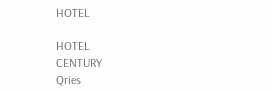HOTEL

HOTEL
CENTURY
Qries